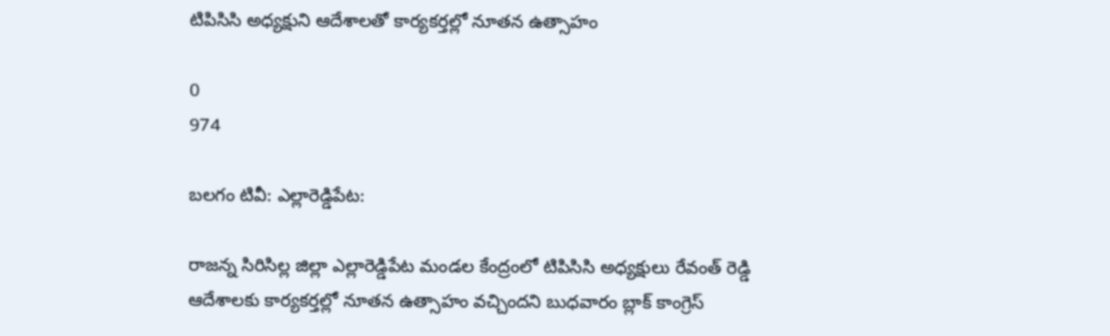టిపిసిసి అధ్యక్షుని ఆదేశాలతో కార్యకర్తల్లో నూతన ఉత్సాహం

0
974

బలగం టివీ: ఎల్లారెడ్డిపేట:

రాజన్న సిరిసిల్ల జిల్లా ఎల్లారెడ్డిపేట మండల కేంద్రంలో టిపిసిసి అధ్యక్షులు రేవంత్ రెడ్డి ఆదేశాలకు కార్యకర్తల్లో నూతన ఉత్సాహం వచ్చిందని బుధవారం బ్లాక్ కాంగ్రెస్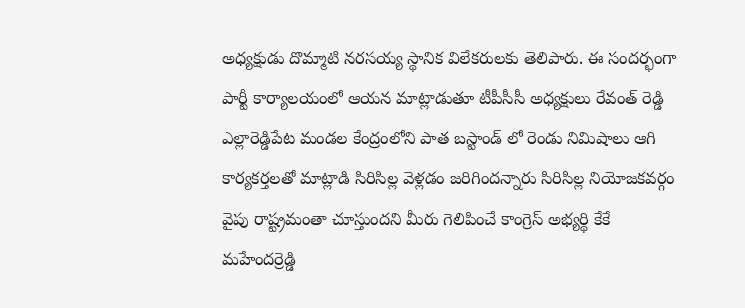అధ్యక్షుడు దొమ్మాటి నరసయ్య స్థానిక విలేకరులకు తెలిపారు. ఈ సందర్భంగా పార్టీ కార్యాలయంలో ఆయన మాట్లాడుతూ టీపీసీసీ అధ్యక్షులు రేవంత్ రెడ్డి ఎల్లారెడ్డిపేట మండల కేంద్రంలోని పాత బస్టాండ్ లో రెండు నిమిషాలు ఆగి కార్యకర్తలతో మాట్లాడి సిరిసిల్ల వెళ్లడం జరిగిందన్నారు సిరిసిల్ల నియోజకవర్గం వైపు రాష్ట్రమంతా చూస్తుందని మీరు గెలిపించే కాంగ్రెస్ అభ్యర్థి కేకే మహేందర్రెడ్డి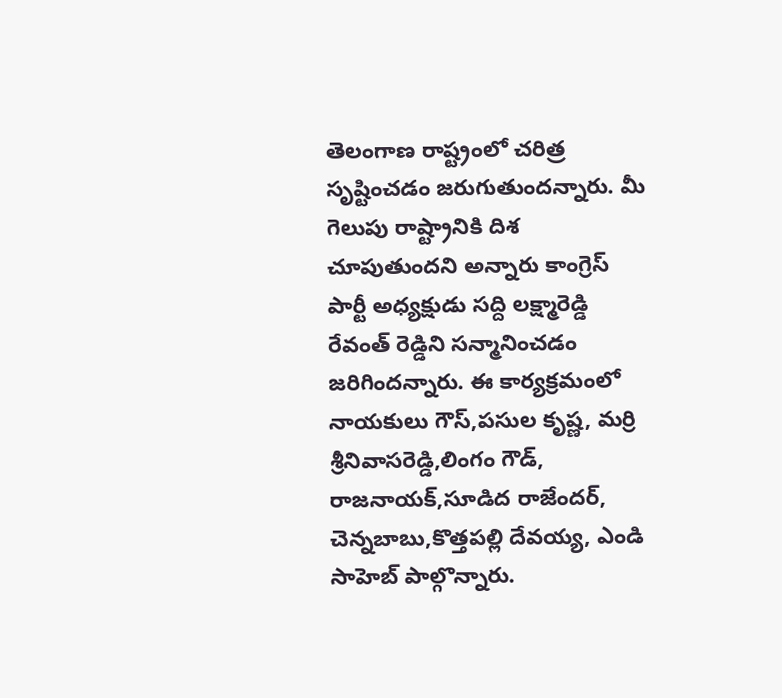తెలంగాణ రాష్ట్రంలో చరిత్ర సృష్టించడం జరుగుతుందన్నారు. మీ గెలుపు రాష్ట్రానికి దిశ చూపుతుందని అన్నారు కాంగ్రెస్ పార్టీ అధ్యక్షుడు సద్ది లక్ష్మారెడ్డి రేవంత్ రెడ్డిని సన్మానించడం జరిగిందన్నారు. ఈ కార్యక్రమంలో నాయకులు గౌస్,పసుల కృష్ణ, మర్రి శ్రీనివాసరెడ్డి,లింగం గౌడ్, రాజనాయక్,సూడిద రాజేందర్, చెన్నబాబు,కొత్తపల్లి దేవయ్య, ఎండి సాహెబ్ పాల్గొన్నారు.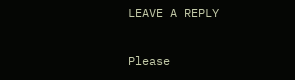LEAVE A REPLY

Please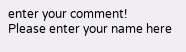enter your comment!
Please enter your name here